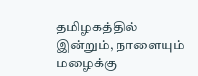தமிழகத்தில் இன்றும், நாளையும் மழைக்கு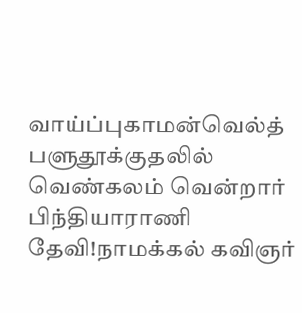வாய்ப்புகாமன்வெல்த் பளுதூக்குதலில் வெண்கலம் வென்றார் பிந்தியாராணி தேவி!நாமக்கல் கவிஞர்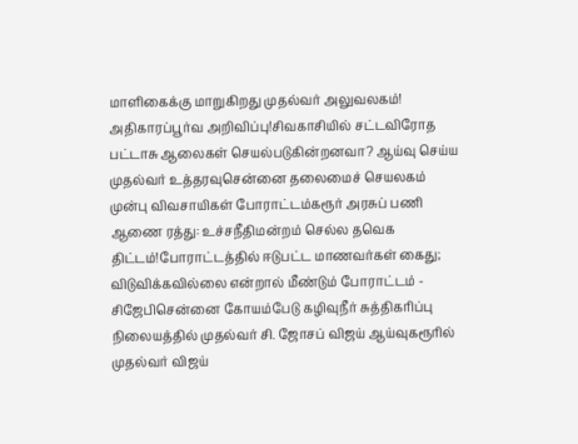மாளிகைக்கு மாறுகிறது முதல்வர் அலுவலகம்! அதிகாரப்பூர்வ அறிவிப்பு!சிவகாசியில் சட்டவிரோத பட்டாசு ஆலைகள் செயல்படுகின்றனவா? ஆய்வு செய்ய முதல்வர் உத்தரவுசென்னை தலைமைச் செயலகம் முன்பு விவசாயிகள் போராட்டம்கரூர் அரசுப் பணி ஆணை ரத்து: உச்சநீதிமன்றம் செல்ல தவெக திட்டம்!போராட்டத்தில் ஈடுபட்ட மாணவர்கள் கைது; விடுவிக்கவில்லை என்றால் மீண்டும் போராட்டம் - சிஜேபிசென்னை கோயம்பேடு கழிவுநீர் சுத்திகரிப்பு நிலையத்தில் முதல்வர் சி. ஜோசப் விஜய் ஆய்வுகரூரில் முதல்வர் விஜய்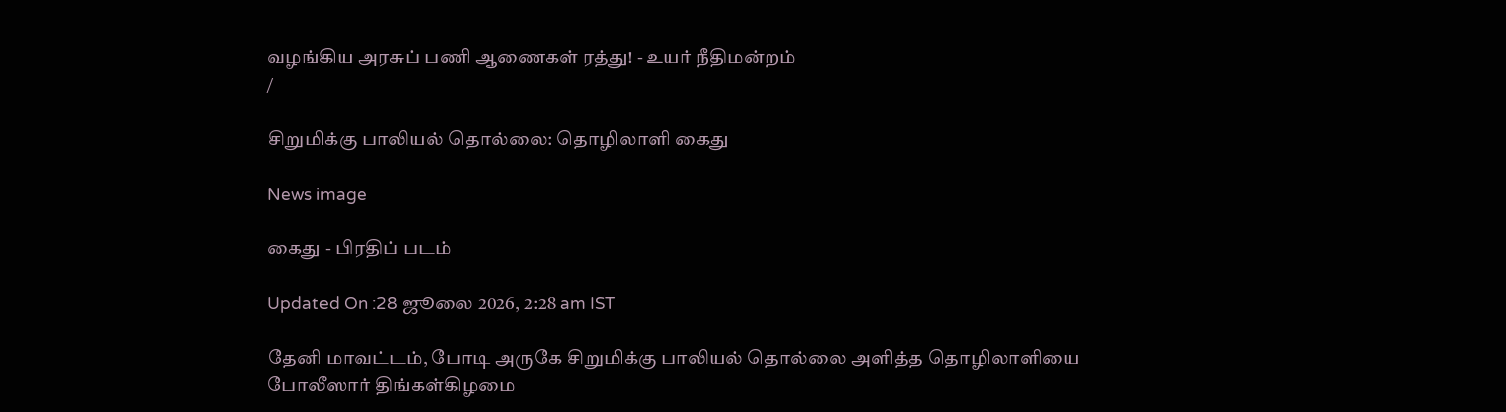வழங்கிய அரசுப் பணி ஆணைகள் ரத்து! - உயர் நீதிமன்றம்
/

சிறுமிக்கு பாலியல் தொல்லை: தொழிலாளி கைது

News image

கைது - பிரதிப் படம்

Updated On :28 ஜூலை 2026, 2:28 am IST

தேனி மாவட்டம், போடி அருகே சிறுமிக்கு பாலியல் தொல்லை அளித்த தொழிலாளியை போலீஸார் திங்கள்கிழமை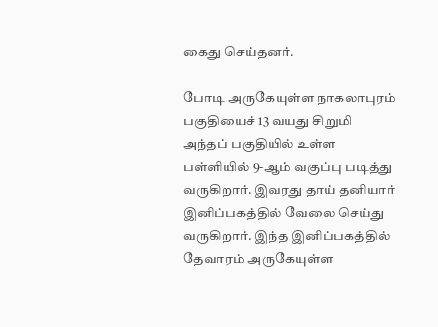கைது செய்தனர்.

போடி அருகேயுள்ள நாகலாபுரம் பகுதியைச் 13 வயது சிறுமி அந்தப் பகுதியில் உள்ள பள்ளியில் 9-ஆம் வகுப்பு படித்து வருகிறார். இவரது தாய் தனியார் இனிப்பகத்தில் வேலை செய்து வருகிறார். இந்த இனிப்பகத்தில் தேவாரம் அருகேயுள்ள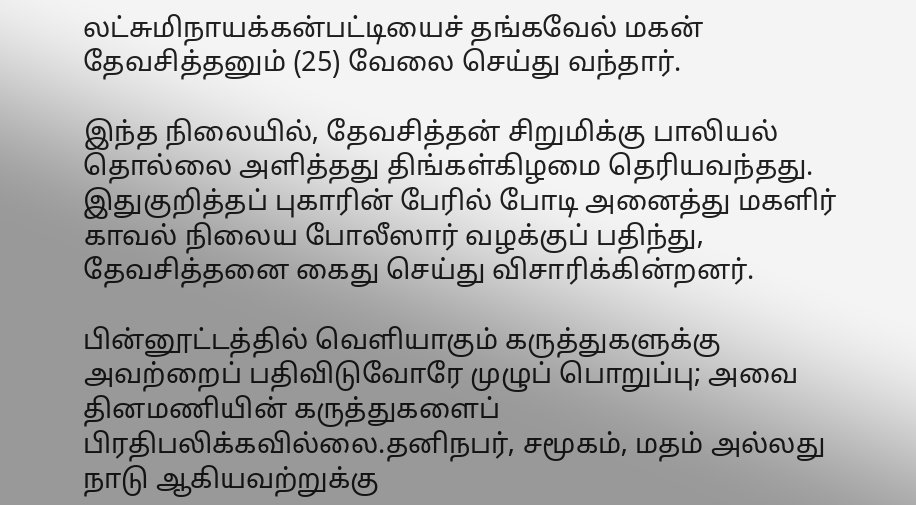லட்சுமிநாயக்கன்பட்டியைச் தங்கவேல் மகன் தேவசித்தனும் (25) வேலை செய்து வந்தார்.

இந்த நிலையில், தேவசித்தன் சிறுமிக்கு பாலியல் தொல்லை அளித்தது திங்கள்கிழமை தெரியவந்தது. இதுகுறித்தப் புகாரின் பேரில் போடி அனைத்து மகளிர் காவல் நிலைய போலீஸார் வழக்குப் பதிந்து, தேவசித்தனை கைது செய்து விசாரிக்கின்றனர்.

பின்னூட்டத்தில் வெளியாகும் கருத்துகளுக்கு அவற்றைப் பதிவிடுவோரே முழுப் பொறுப்பு; அவை தினமணியின் கருத்துகளைப் பிரதிபலிக்கவில்லை.தனிநபர், சமூகம், மதம் அல்லது நாடு ஆகியவற்றுக்கு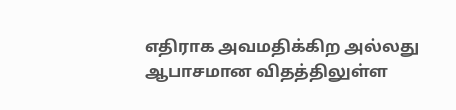எதிராக அவமதிக்கிற அல்லது ஆபாசமான விதத்திலுள்ள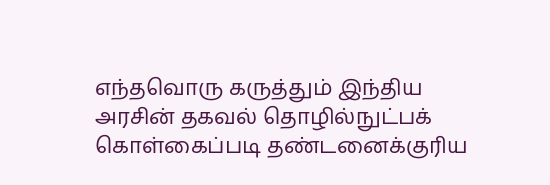எந்தவொரு கருத்தும் இந்திய அரசின் தகவல் தொழில்நுட்பக் கொள்கைப்படி தண்டனைக்குரிய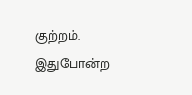குற்றம். இதுபோன்ற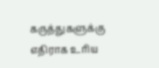கருத்துகளுக்கு எதிராக உரிய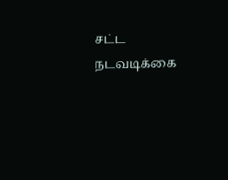சட்ட நடவடிக்கை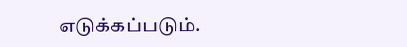எடுக்கப்படும்.